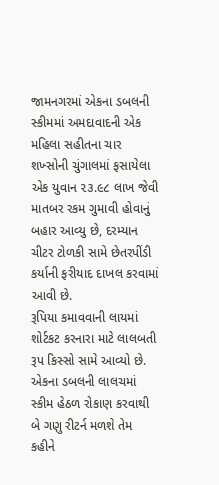જામનગરમાં એકના ડબલની સ્કીમમાં અમદાવાદની એક મહિલા સહીતના ચાર શખ્સોની ચુંગાલમાં ફસાયેલા એક યુવાન ૨૩.૯૮ લાખ જેવી માતબર રકમ ગુમાવી હોવાનું બહાર આવ્યુ છે, દરમ્યાન ચીટર ટોળકી સામે છેતરપીંડી કર્યાની ફરીયાદ દાખલ કરવામાં આવી છે.
રૂપિયા કમાવવાની લાયમાં શોર્ટકટ કરનારા માટે લાલબતી રૂપ કિસ્સો સામે આવ્યો છે. એકના ડબલની લાલચમાં સ્કીમ હેઠળ રોકાણ કરવાથી બે ગણુ રીટર્ન મળશે તેમ કહીને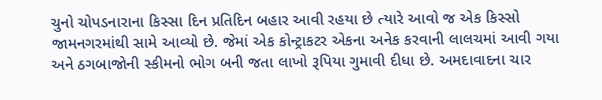ચુનો ચોપડનારાના કિસ્સા દિન પ્રતિદિન બહાર આવી રહયા છે ત્યારે આવો જ એક કિસ્સો જામનગરમાંથી સામે આવ્યો છે. જેમાં એક કોન્ટ્રાકટર એકના અનેક કરવાની લાલચમાં આવી ગયા અને ઠગબાજોની સ્કીમનો ભોગ બની જતા લાખો રૂપિયા ગુમાવી દીધા છે. અમદાવાદના ચાર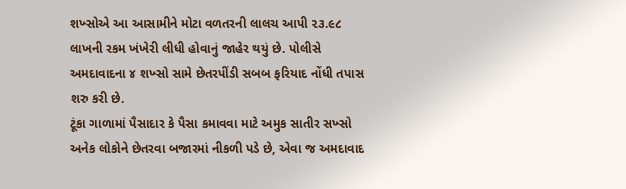શખ્સોએ આ આસામીને મોટા વળતરની લાલચ આપી ૨૩.૯૮ લાખની રકમ ખંખેરી લીધી હોવાનું જાહેર થયું છે. પોલીસે અમદાવાદના ૪ શખ્સો સામે છેતરપીંડી સબબ ફરિયાદ નોંધી તપાસ શરુ કરી છે.
ટૂંકા ગાળામાં પૈસાદાર કે પૈસા કમાવવા માટે અમુક સાતીર સખ્સો અનેક લોકોને છેતરવા બજારમાં નીકળી પડે છે, એવા જ અમદાવાદ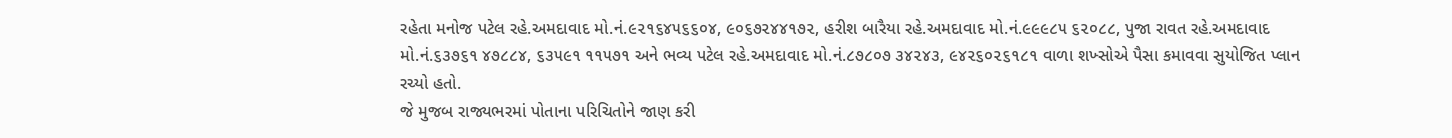રહેતા મનોજ પટેલ રહે.અમદાવાદ મો.નં.૯૨૧૬૪૫૬૬૦૪, ૯૦૬૭૨૪૪૧૭૨, હરીશ બારૈયા રહે.અમદાવાદ મો.નં.૯૯૯૮૫ ૬૨૦૮૮, પુજા રાવત રહે.અમદાવાદ મો.નં.૬૩૭૬૧ ૪૭૮૮૪, ૬૩૫૯૧ ૧૧૫૭૧ અને ભવ્ય પટેલ રહે.અમદાવાદ મો.નં.૮૭૮૦૭ ૩૪૨૪૩, ૯૪૨૬૦૨૬૧૮૧ વાળા શખ્સોએ પૈસા કમાવવા સુયોજિત પ્લાન રચ્યો હતો.
જે મુજબ રાજ્યભરમાં પોતાના પરિચિતોને જાણ કરી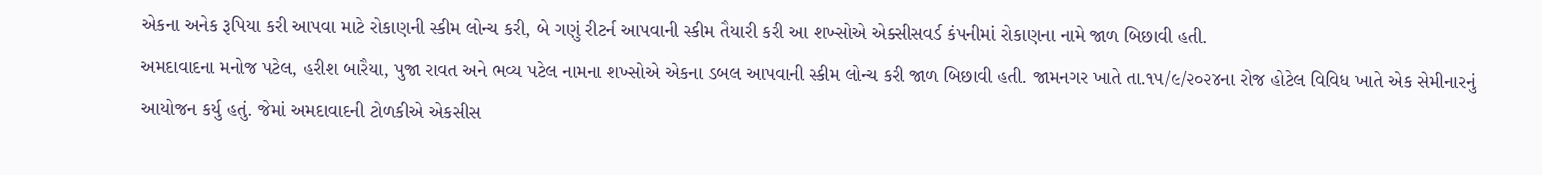એકના અનેક રૂપિયા કરી આપવા માટે રોકાણની સ્કીમ લોન્ચ કરી, બે ગણું રીટર્ન આપવાની સ્કીમ તૈયારી કરી આ શખ્સોએ એક્સીસવર્ડ કંપનીમાં રોકાણના નામે જાળ બિછાવી હતી.
અમદાવાદના મનોજ પટેલ, હરીશ બારૈયા, પુજા રાવત અને ભવ્ય પટેલ નામના શખ્સોએ એકના ડબલ આપવાની સ્કીમ લોન્ચ કરી જાળ બિછાવી હતી. જામનગર ખાતે તા.૧૫/૯/૨૦૨૪ના રોજ હોટેલ વિવિધ ખાતે એક સેમીનારનું આયોજન કર્યુ હતું. જેમાં અમદાવાદની ટોળકીએ એકસીસ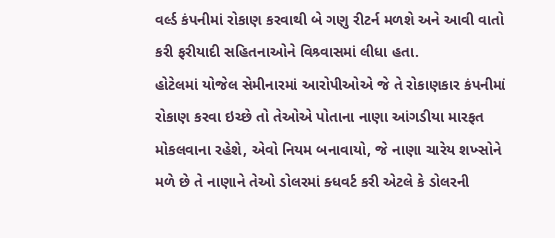વર્લ્ડ કંપનીમાં રોકાણ કરવાથી બે ગણુ રીટર્ન મળશે અને આવી વાતો કરી ફરીયાદી સહિતનાઓને વિશ્ર્વાસમાં લીધા હતા.
હોટેલમાં યોજેલ સેમીનારમાં આરોપીઓએ જે તે રોકાણકાર કંપનીમાં રોકાણ કરવા ઇચ્છે તો તેઓએ પોતાના નાણા આંગડીયા મારફત મોકલવાના રહેશે, એવો નિયમ બનાવાયો, જે નાણા ચારેય શખ્સોને મળે છે તે નાણાને તેઓ ડોલરમાં ક્ધવર્ટ કરી એટલે કે ડોલરની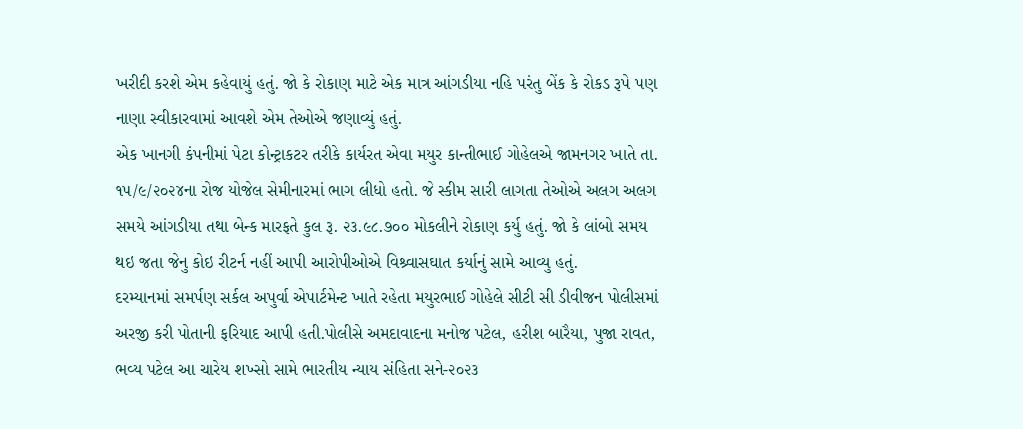ખરીદી કરશે એમ કહેવાયું હતું. જો કે રોકાણ માટે એક માત્ર આંગડીયા નહિ પરંતુ બેંક કે રોકડ રૂપે પણ નાણા સ્વીકારવામાં આવશે એમ તેઓએ જણાવ્યું હતું.
એક ખાનગી કંપનીમાં પેટા કોન્ટ્રાકટર તરીકે કાર્યરત એવા મયુર કાન્તીભાઈ ગોહેલએ જામનગર ખાતે તા. ૧૫/૯/૨૦૨૪ના રોજ યોજેલ સેમીનારમાં ભાગ લીધો હતો. જે સ્કીમ સારી લાગતા તેઓએ અલગ અલગ સમયે આંગડીયા તથા બેન્ક મારફતે કુલ રૂ. ૨૩.૯૮.૭૦૦ મોકલીને રોકાણ કર્યુ હતું. જો કે લાંબો સમય થઇ જતા જેનુ કોઇ રીટર્ન નહીં આપી આરોપીઓએ વિશ્ર્વાસઘાત કર્યાનું સામે આવ્યુ હતું.
દરમ્યાનમાં સમર્પણ સર્કલ અપુર્વા એપાર્ટમેન્ટ ખાતે રહેતા મયુરભાઈ ગોહેલે સીટી સી ડીવીજન પોલીસમાં અરજી કરી પોતાની ફરિયાદ આપી હતી.પોલીસે અમદાવાદના મનોજ પટેલ, હરીશ બારૈયા, પુજા રાવત, ભવ્ય પટેલ આ ચારેય શખ્સો સામે ભારતીય ન્યાય સંહિતા સને-૨૦૨૩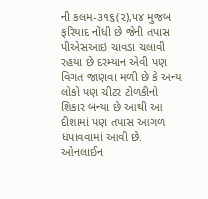ની કલમ-૩૧૬(૨),૫૪ મુજબ ફરિયાદ નોંધી છે જેની તપાસ પીએસઆઇ ચાવડા ચલાવી રહયા છે દરમ્યાન એવી પણ વિગત જાણવા મળી છે કે અન્ય લોકો પણ ચીટર ટોળકીનો શિકાર બન્યા છે આથી આ દીશામાં પણ તપાસ આગળ ધપાવવામાં આવી છે.
ઓનલાઈન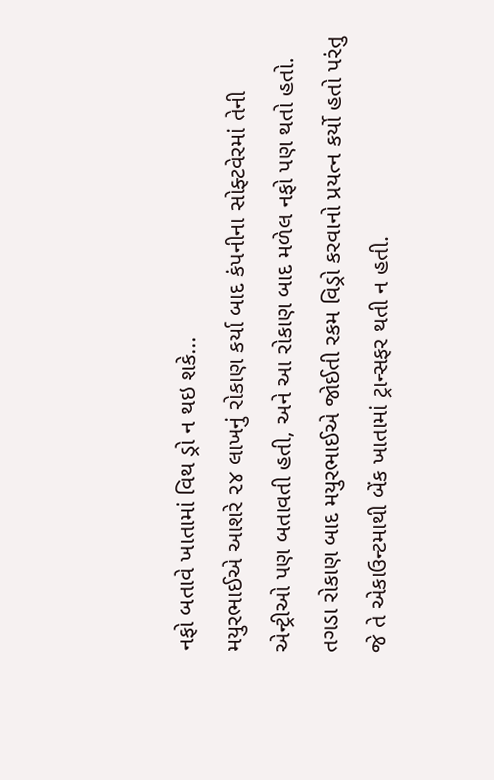નફો બતાવે ખાતામાં વિથ ડ્રો ન થઇ શકે...
મયુરભાઈએ આશરે ૨૪ લાખનું રોકાણ કર્યા બાદ કંપનીના સોફ્ટવેરમાં તેની એન્ટ્રીઓ પણ બતાવતી હતી, અને આ રોકાણ બાદ મળેલ નફો પણ થતો હતો. તગડા રોકાણ બાદ મયુરભાઈએ જોઈતી રકમ વિડ્રો કરવાનો પ્રયત્ન કર્યો હતો પરંતુ જે તે એકાઉન્ટમાથી બેંક ખાતામાં ટ્રાન્સફર થતી ન હતી.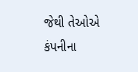જેથી તેઓએ કંપનીના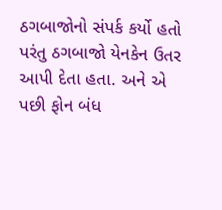ઠગબાજોનો સંપર્ક કર્યો હતો પરંતુ ઠગબાજો યેનકેન ઉતર આપી દેતા હતા. અને એ પછી ફોન બંધ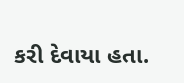કરી દેવાયા હતા.